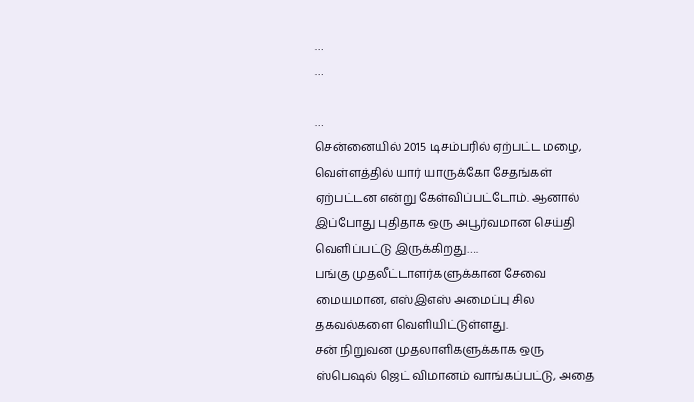…
…

…
சென்னையில் 2015 டிசம்பரில் ஏற்பட்ட மழை, வெள்ளத்தில் யார் யாருக்கோ சேதங்கள் ஏற்பட்டன என்று கேள்விப்பட்டோம். ஆனால் இப்போது புதிதாக ஒரு அபூர்வமான செய்தி வெளிப்பட்டு இருக்கிறது….
பங்கு முதலீட்டாளர்களுக்கான சேவை மையமான, எஸ்இஎஸ் அமைப்பு சில தகவல்களை வெளியிட்டுள்ளது.
சன் நிறுவன முதலாளிகளுக்காக ஒரு ஸ்பெஷல் ஜெட் விமானம் வாங்கப்பட்டு, அதை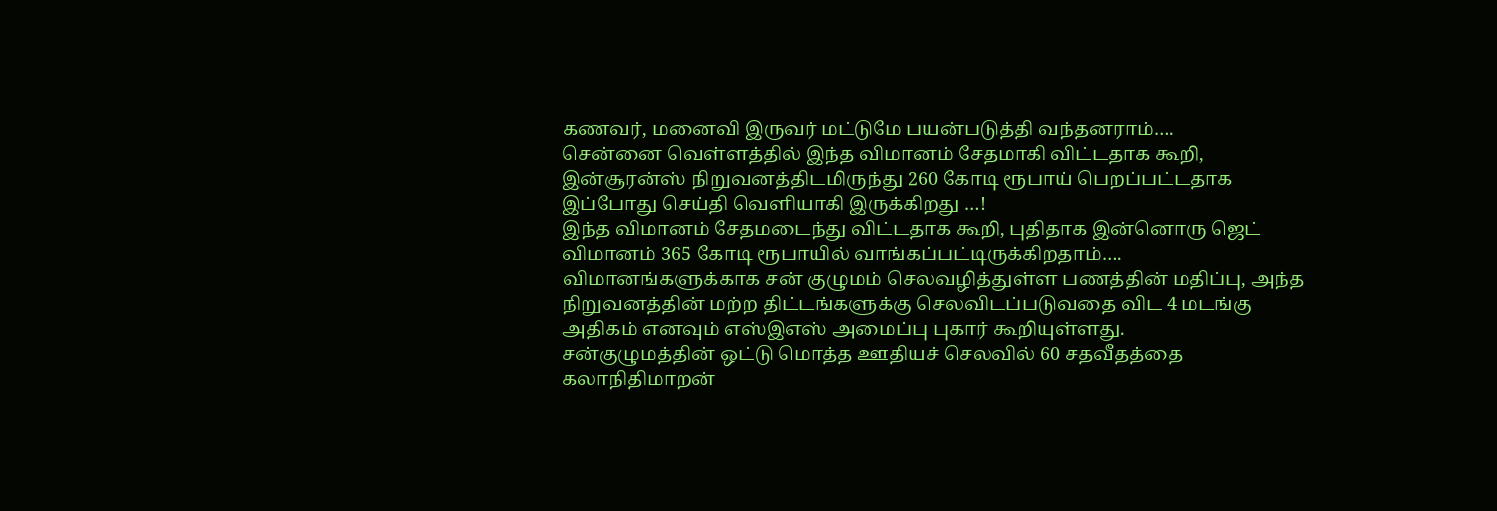கணவர், மனைவி இருவர் மட்டுமே பயன்படுத்தி வந்தனராம்….
சென்னை வெள்ளத்தில் இந்த விமானம் சேதமாகி விட்டதாக கூறி, இன்சூரன்ஸ் நிறுவனத்திடமிருந்து 260 கோடி ரூபாய் பெறப்பட்டதாக இப்போது செய்தி வெளியாகி இருக்கிறது …!
இந்த விமானம் சேதமடைந்து விட்டதாக கூறி, புதிதாக இன்னொரு ஜெட் விமானம் 365 கோடி ரூபாயில் வாங்கப்பட்டிருக்கிறதாம்….
விமானங்களுக்காக சன் குழுமம் செலவழித்துள்ள பணத்தின் மதிப்பு, அந்த நிறுவனத்தின் மற்ற திட்டங்களுக்கு செலவிடப்படுவதை விட 4 மடங்கு அதிகம் எனவும் எஸ்இஎஸ் அமைப்பு புகார் கூறியுள்ளது.
சன்குழுமத்தின் ஒட்டு மொத்த ஊதியச் செலவில் 60 சதவீதத்தை கலாநிதிமாறன்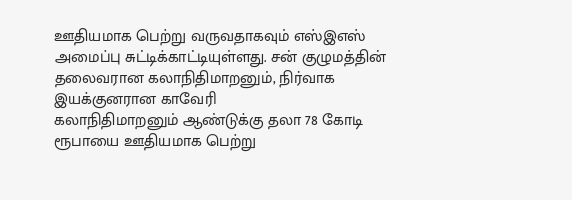ஊதியமாக பெற்று வருவதாகவும் எஸ்இஎஸ் அமைப்பு சுட்டிக்காட்டியுள்ளது. சன் குழுமத்தின் தலைவரான கலாநிதிமாறனும், நிர்வாக இயக்குனரான காவேரி
கலாநிதிமாறனும் ஆண்டுக்கு தலா 78 கோடி ரூபாயை ஊதியமாக பெற்று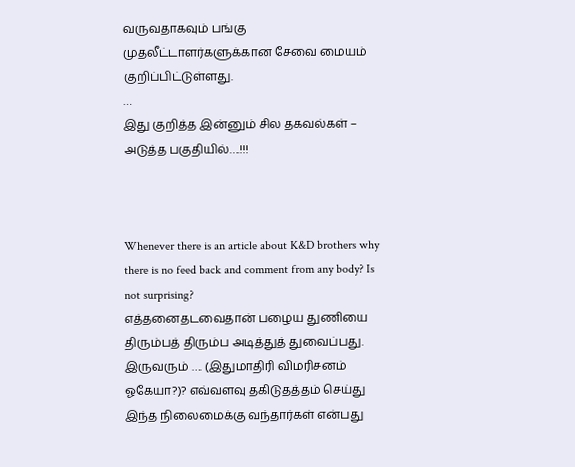வருவதாகவும் பங்கு முதலீட்டாளர்களுக்கான சேவை மையம் குறிப்பிட்டுள்ளது.
…
இது குறித்த இன்னும் சில தகவல்கள் – அடுத்த பகுதியில்….!!!



Whenever there is an article about K&D brothers why there is no feed back and comment from any body? Is not surprising?
எத்தனைதடவைதான் பழைய துணியை திரும்பத் திரும்ப அடித்துத் துவைப்பது.
இருவரும் …. (இதுமாதிரி விமரிசனம் ஓகேயா?)? எவ்வளவு தகிடுதத்தம் செய்து இந்த நிலைமைக்கு வந்தார்கள் என்பது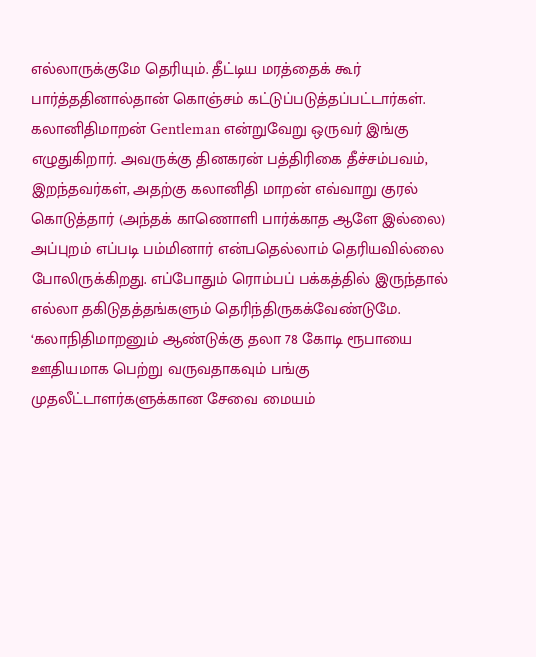எல்லாருக்குமே தெரியும். தீட்டிய மரத்தைக் கூர் பார்த்ததினால்தான் கொஞ்சம் கட்டுப்படுத்தப்பட்டார்கள்.
கலானிதிமாறன் Gentleman என்றுவேறு ஒருவர் இங்கு எழுதுகிறார். அவருக்கு தினகரன் பத்திரிகை தீச்சம்பவம், இறந்தவர்கள், அதற்கு கலானிதி மாறன் எவ்வாறு குரல் கொடுத்தார் (அந்தக் காணொளி பார்க்காத ஆளே இல்லை) அப்புறம் எப்படி பம்மினார் என்பதெல்லாம் தெரியவில்லை போலிருக்கிறது. எப்போதும் ரொம்பப் பக்கத்தில் இருந்தால் எல்லா தகிடுதத்தங்களும் தெரிந்திருகக்வேண்டுமே.
‘கலாநிதிமாறனும் ஆண்டுக்கு தலா 78 கோடி ரூபாயை ஊதியமாக பெற்று வருவதாகவும் பங்கு முதலீட்டாளர்களுக்கான சேவை மையம்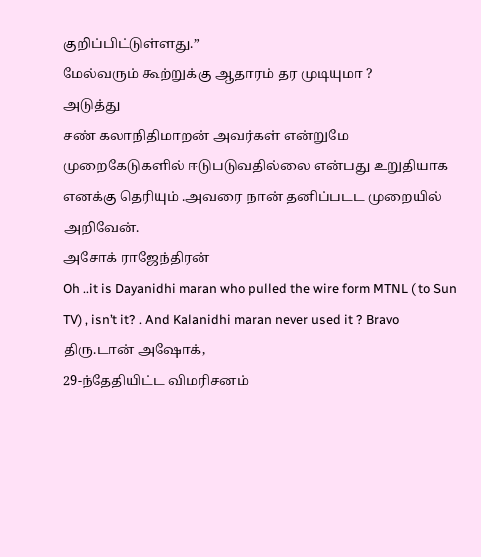குறிப்பிட்டுள்ளது.”
மேல்வரும் கூற்றுக்கு ஆதாரம் தர முடியுமா ?
அடுத்து
சண் கலாநிதிமாறன் அவர்கள் என்றுமே முறைகேடுகளில் ஈடுபடுவதில்லை என்பது உறுதியாக எனக்கு தெரியும் .அவரை நான் தனிப்படட முறையில் அறிவேன்.
அசோக் ராஜேந்திரன்
Oh ..it is Dayanidhi maran who pulled the wire form MTNL ( to Sun TV) , isn’t it? . And Kalanidhi maran never used it ? Bravo
திரு.டான் அஷோக்,
29-ந்தேதியிட்ட விமரிசனம்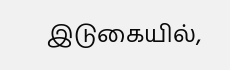இடுகையில்,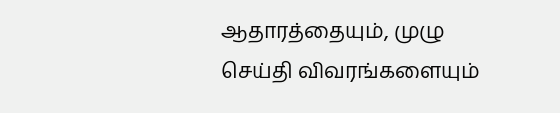ஆதாரத்தையும், முழு செய்தி விவரங்களையும்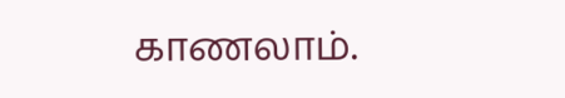காணலாம்.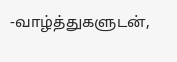-வாழ்த்துகளுடன்,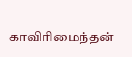காவிரிமைந்தன்